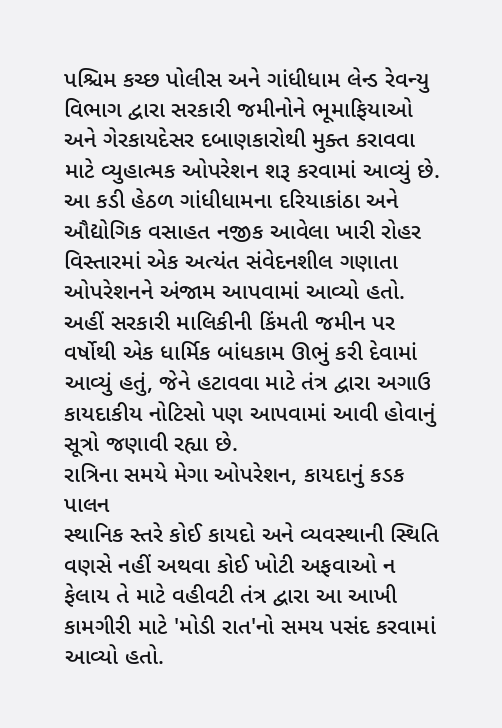પશ્ચિમ કચ્છ પોલીસ અને ગાંધીધામ લેન્ડ રેવન્યુ વિભાગ દ્વારા સરકારી જમીનોને ભૂમાફિયાઓ અને ગેરકાયદેસર દબાણકારોથી મુક્ત કરાવવા માટે વ્યુહાત્મક ઓપરેશન શરૂ કરવામાં આવ્યું છે. આ કડી હેઠળ ગાંધીધામના દરિયાકાંઠા અને ઔદ્યોગિક વસાહત નજીક આવેલા ખારી રોહર વિસ્તારમાં એક અત્યંત સંવેદનશીલ ગણાતા ઓપરેશનને અંજામ આપવામાં આવ્યો હતો. અહીં સરકારી માલિકીની કિંમતી જમીન પર વર્ષોથી એક ધાર્મિક બાંધકામ ઊભું કરી દેવામાં આવ્યું હતું, જેને હટાવવા માટે તંત્ર દ્વારા અગાઉ કાયદાકીય નોટિસો પણ આપવામાં આવી હોવાનું સૂત્રો જણાવી રહ્યા છે.
રાત્રિના સમયે મેગા ઓપરેશન, કાયદાનું કડક પાલન
સ્થાનિક સ્તરે કોઈ કાયદો અને વ્યવસ્થાની સ્થિતિ વણસે નહીં અથવા કોઈ ખોટી અફવાઓ ન ફેલાય તે માટે વહીવટી તંત્ર દ્વારા આ આખી કામગીરી માટે 'મોડી રાત'નો સમય પસંદ કરવામાં આવ્યો હતો.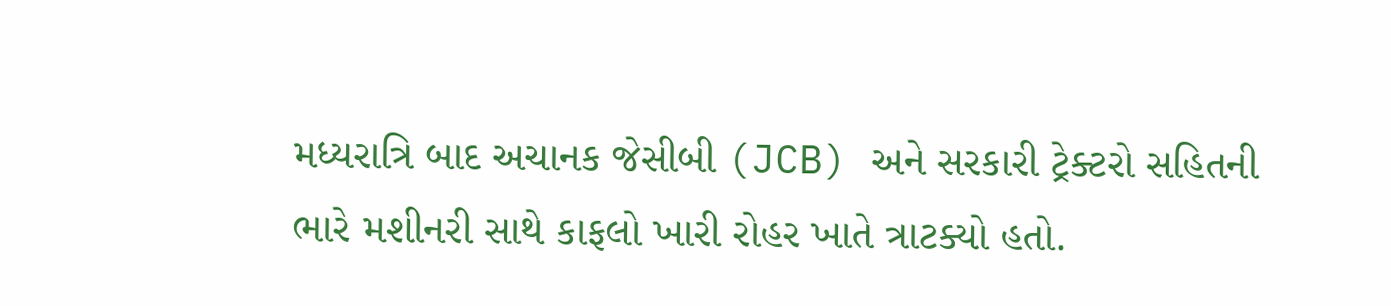મધ્યરાત્રિ બાદ અચાનક જેસીબી (JCB) અને સરકારી ટ્રેક્ટરો સહિતની ભારે મશીનરી સાથે કાફલો ખારી રોહર ખાતે ત્રાટક્યો હતો.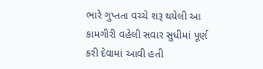ભારે ગુપ્તતા વચ્ચે શરૂ થયેલી આ કામગીરી વહેલી સવાર સુધીમાં પૂર્ણ કરી દેવામાં આવી હતી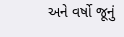અને વર્ષો જૂનું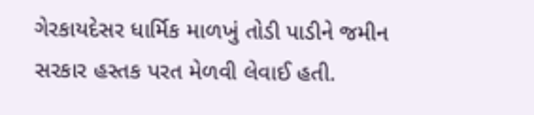ગેરકાયદેસર ધાર્મિક માળખું તોડી પાડીને જમીન સરકાર હસ્તક પરત મેળવી લેવાઈ હતી.